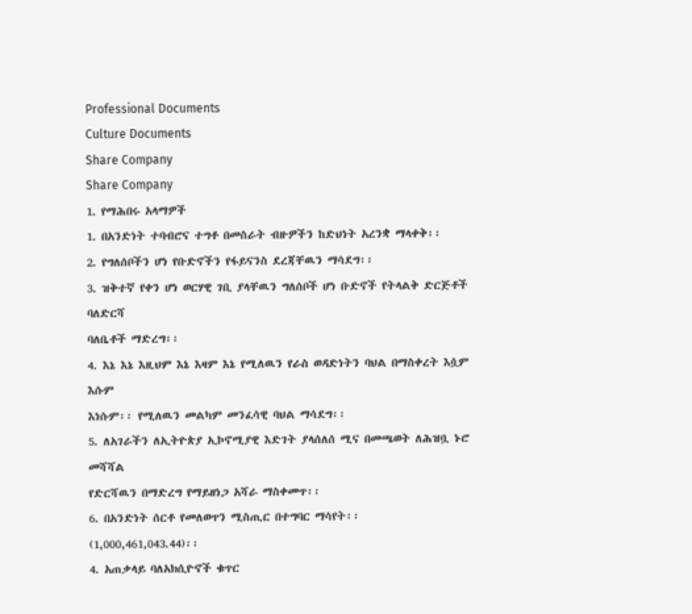Professional Documents
Culture Documents
Share Company
Share Company
1. የማሕበሩ አላማዎች
1. በአንድነት ተባብሮና ተግቶ በመስራት ብዙዎችን ከድህነት አረንቋ ማላቀቅ፡፡
2. የግለሰቦችን ሆነ የቡድኖችን የፋይናንስ ደረጃቸዉን ማሳደግ፡፡
3. ዝቅተኛ የቀን ሆነ ወርሃዊ ገቢ ያላቸዉን ግለሰቦች ሆነ ቡድኖች የትላልቅ ድርጅቶች ባለድርሻ
ባለቤቶች ማድረግ፡፡
4. እኔ እኔ እዚህም እኔ እዛም እኔ የሚለዉን የራስ ወዳድነትን ባህል በማስቀረት እሷም እሱም
እነሱም፡፡ የሚለዉን መልካም መንፈሳዊ ባህል ማሳደግ፡፡
5. ለአገራችን ለኢትዮጵያ ኢኮኖሚያዊ እድገት ያላሰለሰ ሚና በመጫወት ለሕዝቧ ኑሮ መሻሻል
የድርሻዉን በማድረግ የማይዘነጋ አሻራ ማስቀመጥ፡፡
6. በአንድነት ሰርቶ የመለወጥን ሚስጢር በተግባር ማሳየት፡፡
(1,000,461,043.44)፡፡
4. አጠቃላይ ባለአክሲዮኖች ቁጥር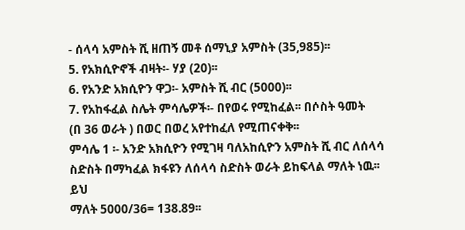- ሰላሳ አምስት ሺ ዘጠኝ መቶ ሰማኒያ አምስት (35,985)፡፡
5. የአክሲዮኖች ብዛት፡- ሃያ (20)፡፡
6. የአንድ አክሲዮን ዋጋ፡- አምስት ሺ ብር (5000)፡፡
7. የአከፋፈል ስሌት ምሳሌዎች፡- በየወሩ የሚከፈል፡፡ በሶስት ዓመት
(በ 36 ወራት ) በወር በወረ አየተከፈለ የሚጠናቀቅ፡፡
ምሳሌ 1 ፡- አንድ አክሲዮን የሚገዛ ባለአከሲዮን አምስት ሺ ብር ለሰላሳ
ስድስት በማካፈል ክፋዩን ለሰላሳ ስድስት ወራት ይከፍላል ማለት ነዉ፡፡ ይህ
ማለት 5000/36= 138.89፡፡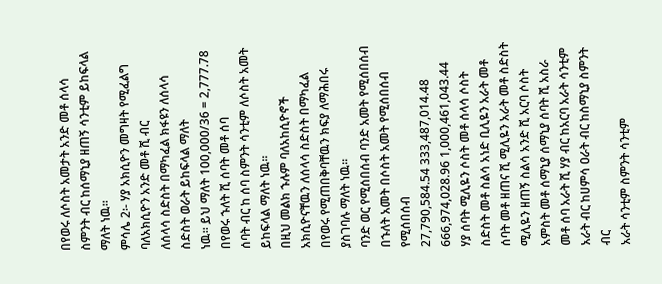በየወሩ ለሶስት አመታት አንድ መቶ ሰላሳ
ስምንት ብር ከሰማኒያ ዘጠኝ ሳንቲም ይከፍላል ማለት ነዉ፡፡
ምሳሌ 2፡- ሃያ አክሲዮን መግዛት የሚፈልግ ባለአክሲዮን አንድ መቶ ሺ ብር
ለሰላሳ ስድስት በማካፈል ክፋዩን ለሰላሳ ስድስት ወራት ይከፍላል ማለት
ነዉ፡፡ ይህ ማለት 100,000/36 = 2,777.78 በየወሩ ኁለት ሺ ሰባት መቶ ሰባ
ሰባት ብር ከ ሰባ ስምንት ሳንቲም ለሶስት አመት ይከፍላል ማለት ነዉ፡፡
በዚህ መልክ ኁሉም ባለአከሲዮኖች አክሲዮናቸዉን ለሰላሳ ስድስት በማካፈል
በየወሩ የሚጠበቅባቸዉን ክፍያ ለማሕበሩ ያስገባሉ ማለት ነዉ፡፡
ባንድ ወር የሚሰበሰብ ባንድ አመት የሚሰበሰብ በኁለት አመት በሶስት አመት የሚሰበሰብ
የሚሰበሰብ
27,790,584.54 333,487,014.48 666,974,028.96 1,000,461,043.44
ሃያ ሰባት ሚሊዬን ሶስት መቶ ሰላሳ ሶስት ስድስት መቶ ስልሳ አነድ ቢሊዬን አራት መቶ
ሰባት መቶ ዘጠና ሺ ሚሊዬን አራት መቶ ስድስት ሚሊዬን ዘጠኝ ስልሳ አንድ ሺ አርባ ሶስት
አምስት መቶ ሰማኒያ ሰማኒያ ሰባት ሺ አስራ መቶ ሰባ አራት ሺ ሃያ ብር ከአርባ አራት ሳንቲም
አራት ብር ከሀምሳ ዐራት ብር ከስማኒያ ስምንት ብር
አራት ሳንቲም ስምንት ሳንቲም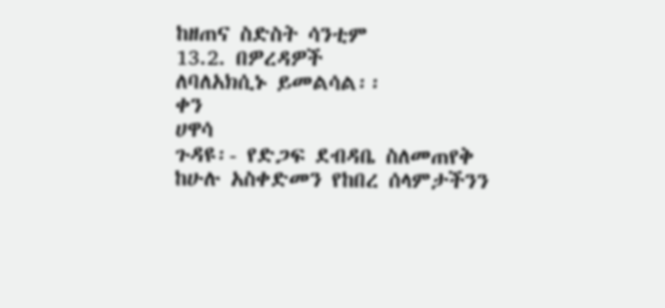ከዘጠና ስድስት ሳንቲም
13.2. በዎረዳዎች
ለባለአክሲኑ ይመልሳል፡፡
ቀን
ሀዋሳ
ጉዳዩ፡- የድጋፍ ደብዳቤ ስለመጠየቅ
ከሁሉ አስቀድመን የከበረ ሰላምታችንን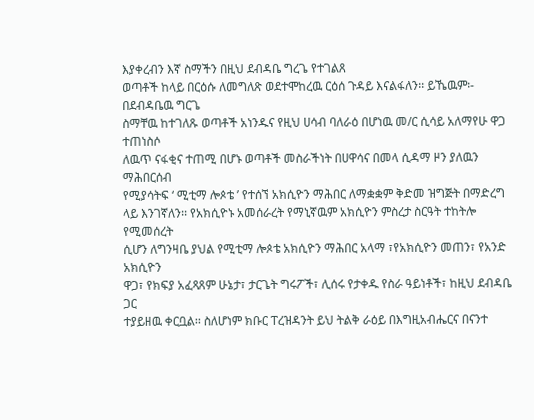እያቀረብን እኛ ስማችን በዚህ ደብዳቤ ግረጌ የተገልጸ
ወጣቶች ከላይ በርዕሱ ለመግለጽ ወደተሞከረዉ ርዕሰ ጉዳይ እናልፋለን፡፡ ይኼዉም፡- በደብዳቤዉ ግርጌ
ስማቸዉ ከተገለጹ ወጣቶች አነንዱና የዚህ ሀሳብ ባለራዕ በሆነዉ መ/ር ሲሳይ አለማየሁ ዋጋ ተጠነስሶ
ለዉጥ ናፋቂና ተጠሚ በሆኑ ወጣቶች መስራችነት በሀዋሳና በመላ ሲዳማ ዞን ያለዉን ማሕበርሰብ
የሚያሳትፍ ‘ ሚቲማ ሎጶቴ ’ የተሰኘ አክሲዮን ማሕበር ለማቋቋም ቅድመ ዝግጅት በማድረግ
ላይ እንገኛለን፡፡ የአክሲዮኑ አመሰራረት የማኒኛዉም አክሲዮን ምስረታ ስርዓት ተከትሎ የሚመሰረት
ሲሆን ለግንዛቤ ያህል የሚቲማ ሎጶቴ አክሲዮን ማሕበር አላማ ፣የአክሲዮን መጠን፣ የአንድ አክሲዮን
ዋጋ፣ የክፍያ አፈጻጸም ሁኔታ፣ ታርጌት ግሩፖች፣ ሊሰሩ የታቀዱ የስራ ዓይነቶች፣ ከዚህ ደብዳቤ ጋር
ተያይዘዉ ቀርቧል፡፡ ስለሆነም ክቡር ፐረዝዳንት ይህ ትልቅ ራዕይ በእግዚአብሔርና በናንተ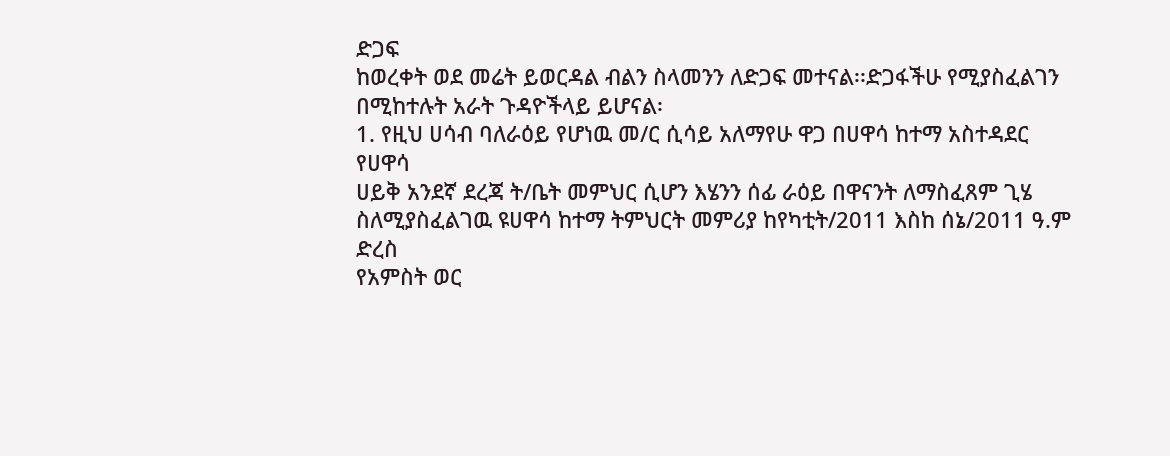ድጋፍ
ከወረቀት ወደ መሬት ይወርዳል ብልን ስላመንን ለድጋፍ መተናል፡፡ድጋፋችሁ የሚያስፈልገን
በሚከተሉት አራት ጉዳዮችላይ ይሆናል፡
1. የዚህ ሀሳብ ባለራዕይ የሆነዉ መ/ር ሲሳይ አለማየሁ ዋጋ በሀዋሳ ከተማ አስተዳደር የሀዋሳ
ሀይቅ አንደኛ ደረጃ ት/ቤት መምህር ሲሆን እሄንን ሰፊ ራዕይ በዋናንት ለማስፈጸም ጊሄ
ስለሚያስፈልገዉ ዩሀዋሳ ከተማ ትምህርት መምሪያ ከየካቲት/2011 እስከ ሰኔ/2011 ዓ.ም ድረስ
የአምስት ወር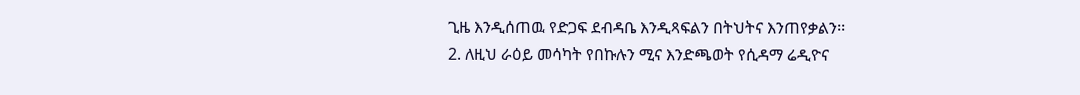ጊዜ እንዲሰጠዉ የድጋፍ ደብዳቤ እንዲጻፍልን በትህትና እንጠየቃልን፡፡
2. ለዚህ ራዕይ መሳካት የበኩሉን ሚና እንድጫወት የሲዳማ ሬዲዮና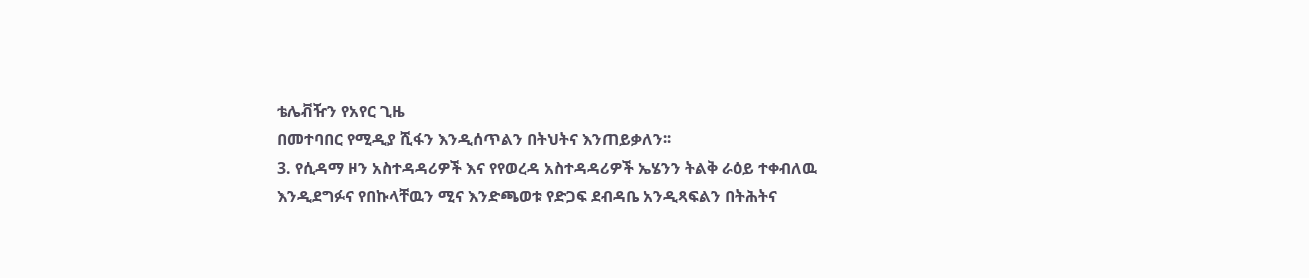ቴሌቭዥን የአየር ጊዜ
በመተባበር የሚዲያ ሺፋን እንዲሰጥልን በትህትና እንጠይቃለን፡፡
3. የሲዳማ ዞን አስተዳዳሪዎች እና የየወረዳ አስተዳዳሪዎች ኤሄንን ትልቅ ራዕይ ተቀብለዉ
እንዲደግፉና የበኩላቸዉን ሚና እንድጫወቱ የድጋፍ ደብዳቤ አንዲጻፍልን በትሕትና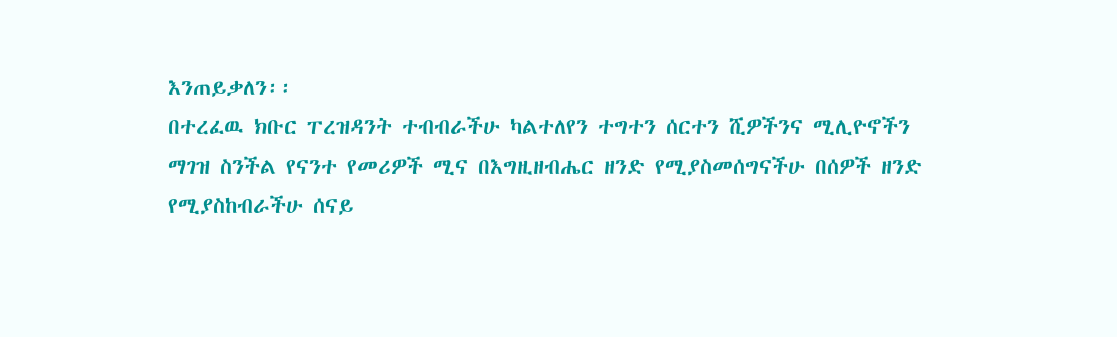እንጠይቃለን፡፡
በተረፈዉ ክቡር ፐረዝዳንት ተብብራችሁ ካልተለየን ተግተን ሰርተን ሺዎችንና ሚሊዮኖችን
ማገዝ ስንችል የናንተ የመሪዎች ሚና በእግዚዘብሔር ዘንድ የሚያስመሰግናችሁ በሰዎች ዘንድ
የሚያስከብራችሁ ሰናይ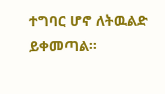ተግባር ሆኖ ለትዉልድ ይቀመጣል፡፡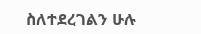ስለተደረገልን ሁሉ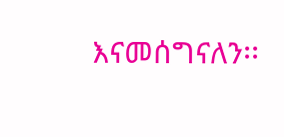እናመሰግናለን፡፡